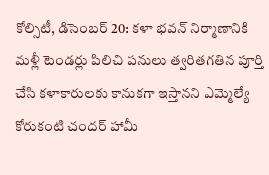కోల్సిటీ, డిసెంబర్ 20: కళా భవన్ నిర్మాణానికి మళ్లీ టెండర్లు పిలిచి పనులు త్వరితగతిన పూర్తి చేసి కళాకారులకు కానుకగా ఇస్తానని ఎమ్మెల్యే కోరుకంటి చందర్ హామీ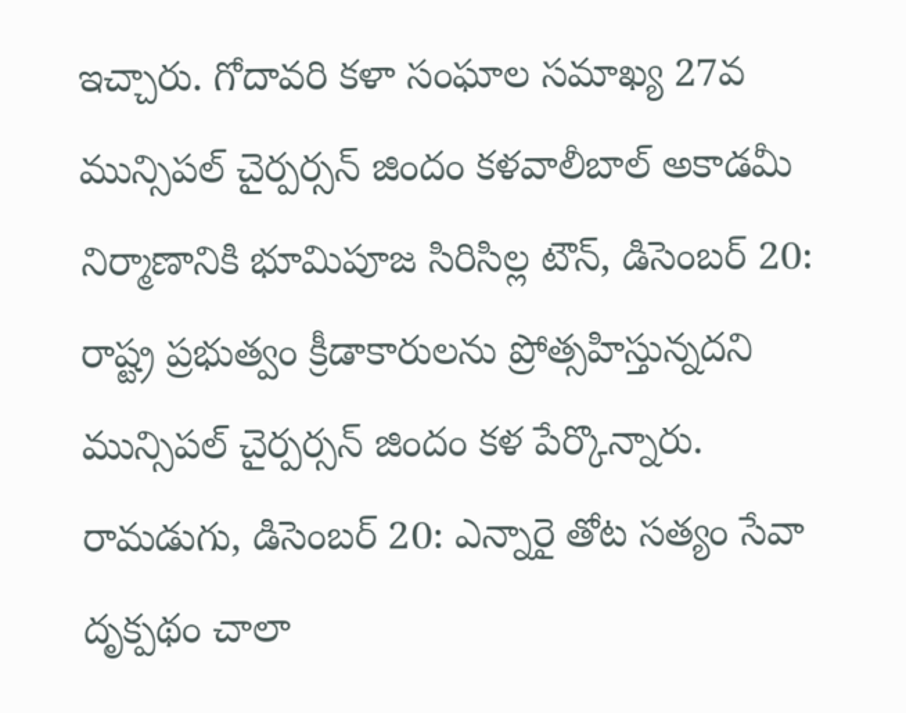ఇచ్చారు. గోదావరి కళా సంఘాల సమాఖ్య 27వ
మున్సిపల్ చైర్పర్సన్ జిందం కళవాలీబాల్ అకాడమీ నిర్మాణానికి భూమిపూజ సిరిసిల్ల టౌన్, డిసెంబర్ 20: రాష్ట్ర ప్రభుత్వం క్రీడాకారులను ప్రోత్సహిస్తున్నదని మున్సిపల్ చైర్పర్సన్ జిందం కళ పేర్కొన్నారు.
రామడుగు, డిసెంబర్ 20: ఎన్నారై తోట సత్యం సేవా దృక్పథం చాలా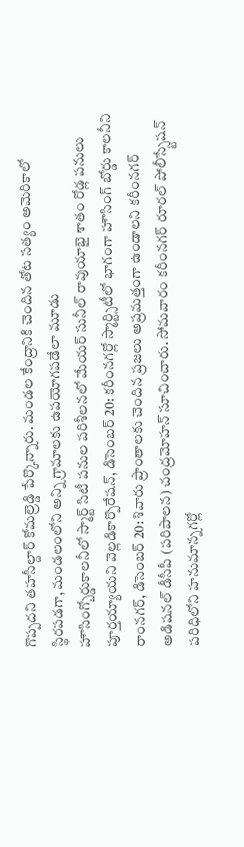గొప్పదని తహసీల్దార్ కోమల్రెడ్డి పేర్కొన్నారు. మండల కేంద్రానికి చెందిన తోట సత్యం అమెరికాలో స్థిరపడగా, మండలంలోని అన్ని గ్రామాలకు ఉపయోగపడేలా మూడు
హౌసింగ్బోర్డుకాలనీలో స్మార్ట్ సిటీ పనుల పరిశీలనలో మేయర్ సునీల్ రావుయాభై శాతం రోడ్ల పనులు పూర్తయ్యాయని వెల్లడికార్పొరేషన్, డిసెంబర్ 20: కరీంనగర్లో స్మార్ట్సిటీలో భాగంగా హౌసింగ్ బోర్డు కాలనీని
రాంనగర్, డిసెంబర్ 20: శివారు ప్రాంతాలకు చెందిన ప్రజలు అప్రమత్తంగా ఉండాలని కరీంనగర్ అడిషనల్ డీసీపీ (పరిపాలన) చంద్రమోహన్ సూచించారు. సోమవారం కరీంనగర్ రూరల్ పోలీస్స్టేషన్ పరిధిలోని హనుమాన్నగర్లో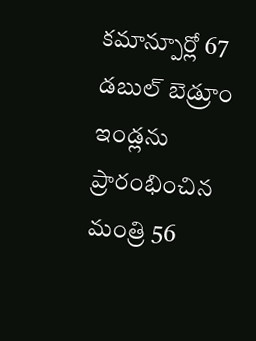కమాన్పూర్లో 67 డబుల్ బెడ్రూం ఇండ్లను ప్రారంభించిన మంత్రి 56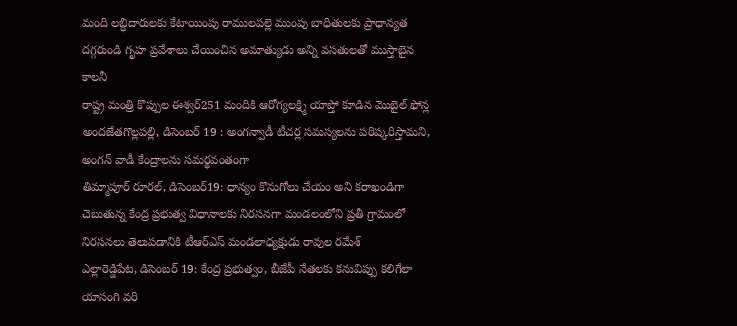మంది లబ్ధిదారులకు కేటాయింపు రాములపల్లె ముంపు బాధితులకు ప్రాధాన్యత దగ్గరుండి గృహ ప్రవేశాలు చేయించిన అమాత్యుడు అన్ని వసతులతో ముస్తాబైన కాలనీ
రాష్ట్ర మంత్రి కొప్పుల ఈశ్వర్251 మందికి ఆరోగ్యలక్ష్మి యాప్తో కూడిన మొబైల్ ఫోన్ల అందజేతగొల్లపల్లి, డిసెంబర్ 19 : అంగన్వాడీ టీచర్ల సమస్యలను పరిష్కరిస్తామని, అంగన్ వాడీ కేంద్రాలను సమర్థవంతంగా
తిమ్మాపూర్ రూరల్, డిసెంబర్19: ధాన్యం కొనుగోలు చేయం అని కరాఖండిగా చెబుతున్న కేంద్ర ప్రభుత్వ విధానాలకు నిరసనగా మండలంలోని ప్రతీ గ్రామంలో నిరసనలు తెలుపడానికి టీఆర్ఎస్ మండలాధ్యక్షుడు రావుల రమేశ్
ఎల్లారెడ్డిపేట, డిసెంబర్ 19: కేంద్ర ప్రభుత్వం, బీజేపీ నేతలకు కనువిప్పు కలిగేలా యాసంగి వరి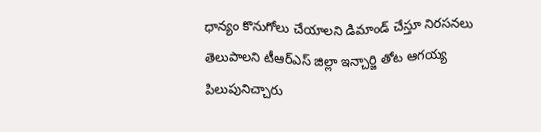ధాన్యం కొనుగోలు చేయాలని డిమాండ్ చేస్తూ నిరసనలు తెలుపాలని టీఆర్ఎస్ జిల్లా ఇన్చార్జి తోట ఆగయ్య పిలుపునిచ్చారు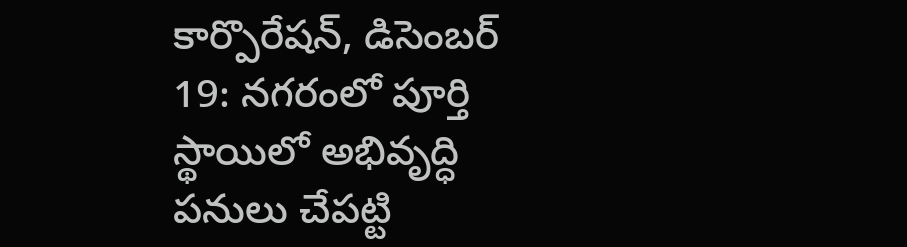కార్పొరేషన్, డిసెంబర్ 19: నగరంలో పూర్తి స్థాయిలో అభివృద్ధి పనులు చేపట్టి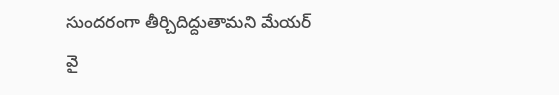సుందరంగా తీర్చిదిద్దుతామని మేయర్ వై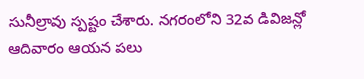సునీల్రావు స్పష్టం చేశారు. నగరంలోని 32వ డివిజన్లో ఆదివారం ఆయన పలు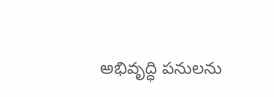అభివృద్ధి పనులను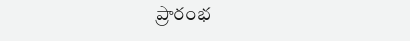ప్రారంభ